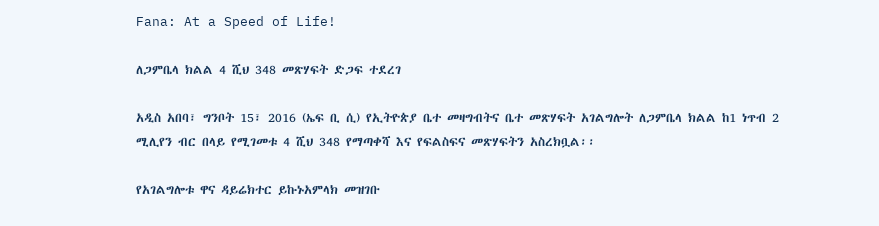Fana: At a Speed of Life!

ለጋምቤላ ክልል 4 ሺህ 348 መጽሃፍት ድጋፍ ተደረገ

አዲስ አበባ፣ ግንቦት 15፣ 2016 (ኤፍ ቢ ሲ) የኢትዮጵያ ቤተ መዛግብትና ቤተ መጽሃፍት አገልግሎት ለጋምቤላ ክልል ከ1 ነጥብ 2 ሚሊየን ብር በላይ የሚገመቱ 4 ሺህ 348 የማጣቀሻ እና የፍልስፍና መጽሃፍትን አስረክቧል፡፡

የአገልግሎቱ ዋና ዳይሬክተር ይኩኑአምላክ መዝገቡ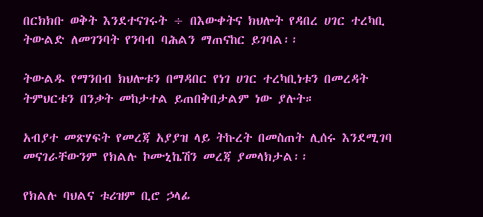በርክክቡ ወቅት እንደተናገሩት ÷ በእውቀትና ክህሎት የዳበረ ሀገር ተረካቢ ትውልድ ለመገንባት የንባብ ባሕልን ማጠናከር ይገባል፡፡

ትውልዱ የማንበብ ክህሎቱን በማዳበር የነገ ሀገር ተረካቢነቱን በመረዳት ትምህርቱን በንቃት መከታተል ይጠበቅበታልም ነው ያሉት።

አብያተ መጽሃፍት የመረጃ አያያዝ ላይ ትኩረት በመስጠት ሊሰሩ እንደሚገባ መናገራቸውንም የክልሉ ኮሙኒኬሽን መረጃ ያመላክታል፡፡

የክልሉ ባህልና ቱሪዝም ቢሮ ኃላፊ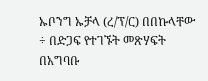ኡቦንግ ኡቻላ (ረ/ፕ/ር) በበኩላቸው ÷ በድጋፍ የተገኙት መጽሃፍት በአግባቡ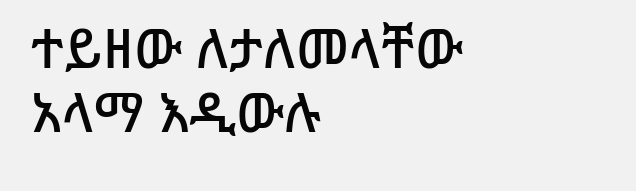ተይዘው ለታለመላቸው አላማ እዲውሉ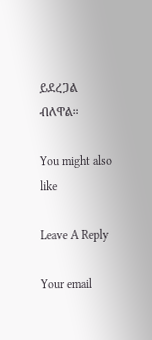ይደረጋል ብለዋል።

You might also like

Leave A Reply

Your email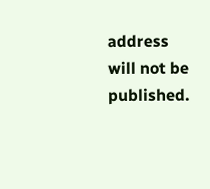address will not be published.